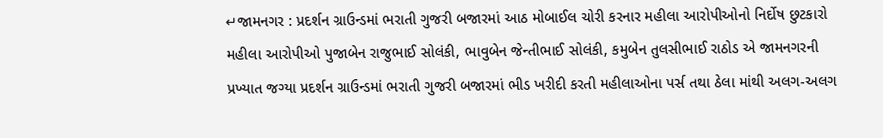↵જામનગર : પ્રદર્શન ગ્રાઉન્ડમાં ભરાતી ગુજરી બજારમાં આઠ મોબાઈલ ચોરી કરનાર મહીલા આરોપીઓનો નિર્દોષ છુટકારો
મહીલા આરોપીઓ પુજાબેન રાજુભાઈ સોલંકી, ભાવુબેન જેન્તીભાઈ સોલંકી, કમુબેન તુલસીભાઈ રાઠોડ એ જામનગરની પ્રખ્યાત જગ્યા પ્રદર્શન ગ્રાઉન્ડમાં ભરાતી ગુજરી બજારમાં ભીડ ખરીદી કરતી મહીલાઓના પર્સ તથા ઠેલા માંથી અલગ-અલગ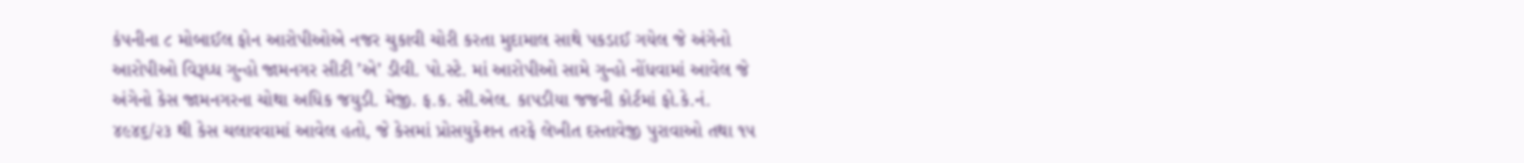કંપનીના ૮ મોબાઈલ ફોન આરોપીઓએ નજર ચુકાવી ચોરી કરતા મુદામાલ સાથે પકડાઈ ગયેલ જે અંગેનો આરોપીઓ વિરૂધ્ધ ગુન્હો જામનગર સીટી ’એ’ ડીવી. પો.સ્ટે. માં આરોપીઓ સામે ગુન્હો નોંધવામાં આવેલ જે અંગેનો કેસ જામનગરના ચોથા અધિક જયુડી. મેજી. ફ.ક. સી.એલ. કાપડીયા જજની કોર્ટમાં ફો.કે.નં. ૪૯૪૬/૨૩ થી કેસ ચલાવવામાં આવેલ હતો, જે કેસમાં પ્રોસયુકેશન તરફે લેખીત દસ્તાવેજી પુરાવાઓ તથા ૧૫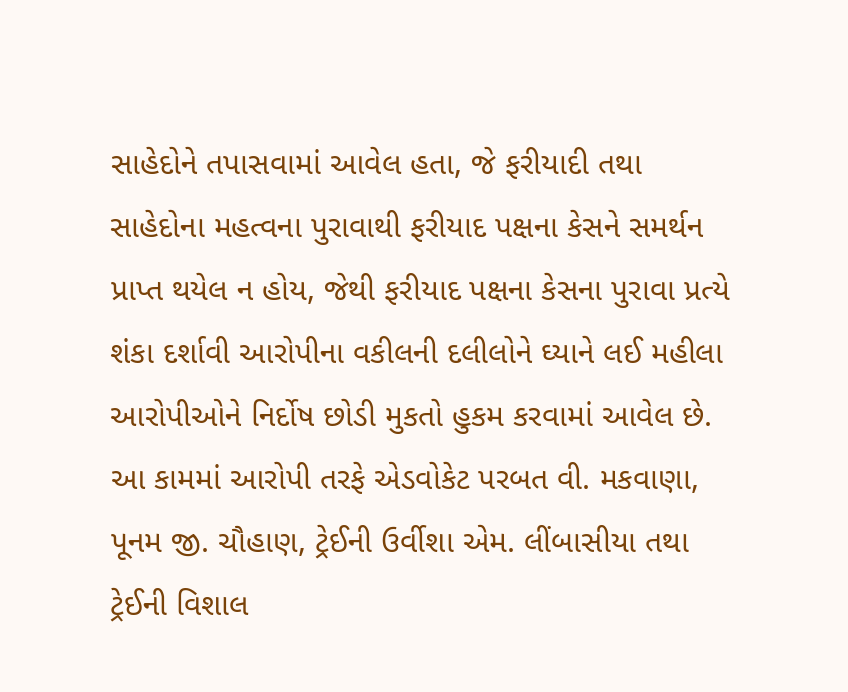સાહેદોને તપાસવામાં આવેલ હતા, જે ફરીયાદી તથા સાહેદોના મહત્વના પુરાવાથી ફરીયાદ પક્ષના કેસને સમર્થન પ્રાપ્ત થયેલ ન હોય, જેથી ફરીયાદ પક્ષના કેસના પુરાવા પ્રત્યે શંકા દર્શાવી આરોપીના વકીલની દલીલોને ઘ્યાને લઈ મહીલા આરોપીઓને નિર્દોષ છોડી મુકતો હુકમ કરવામાં આવેલ છે.
આ કામમાં આરોપી તરફે એડવોકેટ પરબત વી. મકવાણા, પૂનમ જી. ચૌહાણ, ટ્રેઈની ઉર્વીશા એમ. લીંબાસીયા તથા ટ્રેઈની વિશાલ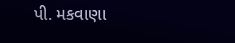પી. મકવાણા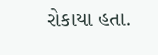રોકાયા હતા.